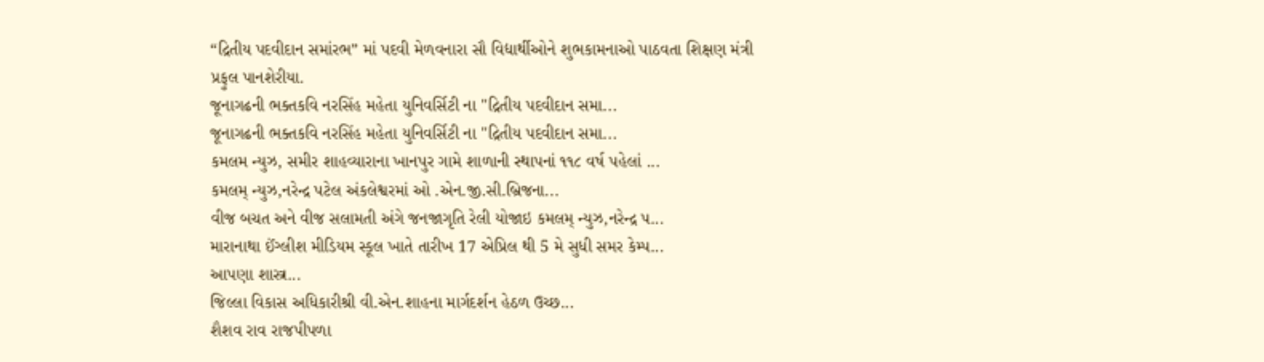“દ્રિતીય પદવીદાન સમાંરભ” માં પદવી મેળવનારા સૌ વિદ્યાર્થીઓને શુભકામનાઓ પાઠવતા શિક્ષણ મંત્રી પ્રફુલ પાનશેરીયા.
જૂનાગઢની ભક્તકવિ નરસિંહ મહેતા યુનિવર્સિટી ના "દ્રિતીય પદવીદાન સમા...
જૂનાગઢની ભક્તકવિ નરસિંહ મહેતા યુનિવર્સિટી ના "દ્રિતીય પદવીદાન સમા...
કમલમ ન્યુઝ, સમીર શાહવ્યારાના ખાનપુર ગામે શાળાની સ્થાપનાં ૧૧૮ વર્ષ પહેલાં ...
કમલમ્ ન્યુઝ,નરેન્દ્ર પટેલ અંકલેશ્વરમાં ઓ .એન.જી.સી.બ્રિજના...
વીજ બચત અને વીજ સલામતી અંગે જનજાગૃતિ રેલી યોજાઇ કમલમ્ ન્યુઝ,નરેન્દ્ર પ...
મારાનાથા ઈંગ્લીશ મીડિયમ સ્કૂલ ખાતે તારીખ 17 એપ્રિલ થી 5 મે સુધી સમર કેમ્પ...
આપણા શાસ્ત્ર...
જિલ્લા વિકાસ અધિકારીશ્રી વી.એન.શાહના માર્ગદર્શન હેઠળ ઉચ્છ...
શૈશવ રાવ રાજપીપળા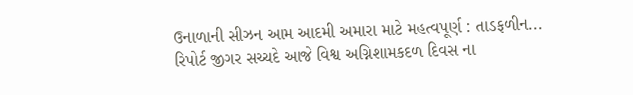ઉનાળાની સીઝન આમ આદમી અમારા માટે મહત્વપૂર્ણ : તાડફળીન...
રિપોર્ટ જીગર સચ્ચદે આજે વિશ્વ અગ્નિશામકદળ દિવસ ના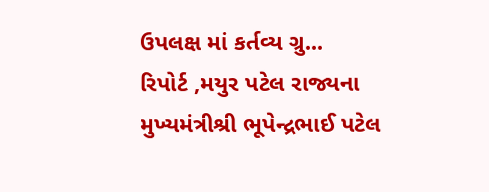ઉપલક્ષ માં કર્તવ્ય ગ્રુ...
રિપોર્ટ ,મયુર પટેલ રાજ્યના મુખ્યમંત્રીશ્રી ભૂપેન્દ્રભાઈ પટેલ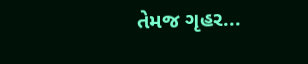તેમજ ગૃહર...